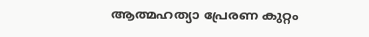ആത്മഹത്യാ പ്രേരണ കുറ്റം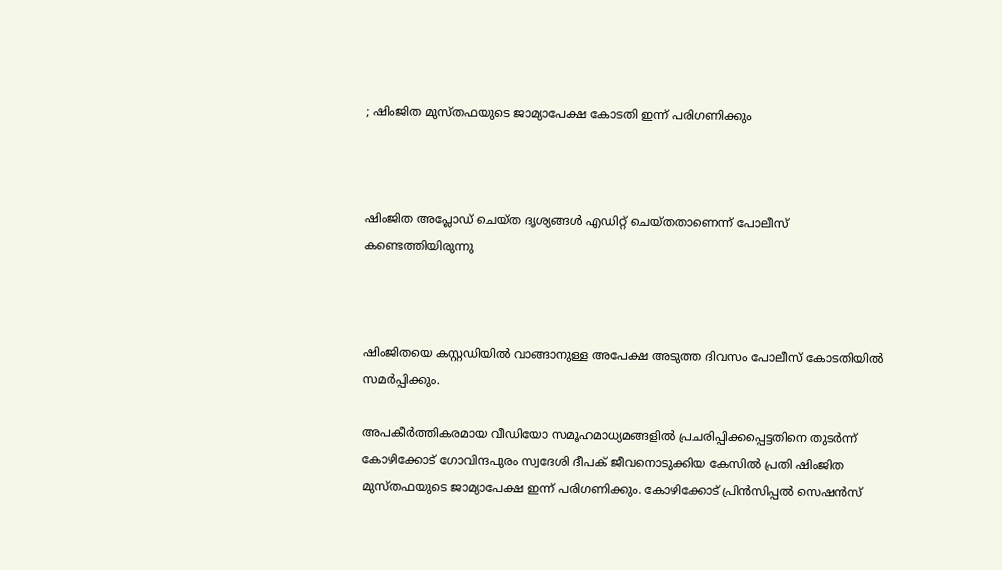; ഷിംജിത മുസ്തഫയുടെ ജാമ്യാപേക്ഷ കോടതി ഇന്ന് പരിഗണിക്കും



ഷിംജിത അപ്ലോഡ് ചെയ്ത ദൃശ്യങ്ങള്‍ എഡിറ്റ് ചെയ്തതാണെന്ന് പോലീസ് കണ്ടെത്തിയിരുന്നു



ഷിംജിതയെ കസ്റ്റഡിയില്‍ വാങ്ങാനുള്ള അപേക്ഷ അടുത്ത ദിവസം പോലീസ് കോടതിയില്‍ സമര്‍പ്പിക്കും.

അപകീര്‍ത്തികരമായ വീഡിയോ സമൂഹമാധ്യമങ്ങളില്‍ പ്രചരിപ്പിക്കപ്പെട്ടതിനെ തുടര്‍ന്ന് കോഴിക്കോട് ഗോവിന്ദപുരം സ്വദേശി ദീപക് ജീവനൊടുക്കിയ കേസില്‍ പ്രതി ഷിംജിത മുസ്തഫയുടെ ജാമ്യാപേക്ഷ ഇന്ന് പരിഗണിക്കും. കോഴിക്കോട് പ്രിന്‍സിപ്പല്‍ സെഷന്‍സ്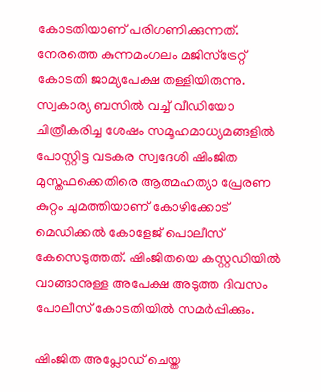കോടതിയാണ് പരിഗണിക്കുന്നത്. നേരത്തെ കുന്നമംഗലം മജിസ്‌ട്രേറ്റ് കോടതി ജാമ്യപേക്ഷ തള്ളിയിരുന്നു. സ്വകാര്യ ബസില്‍ വച്ച് വീഡിയോ ചിത്രീകരിച്ച ശേഷം സമൂഹമാധ്യമങ്ങളില്‍ പോസ്റ്റിട്ട വടകര സ്വദേശി ഷിംജിത മുസ്തഫക്കെതിരെ ആത്മഹത്യാ പ്രേരണ കുറ്റം ചുമത്തിയാണ് കോഴിക്കോട് മെഡിക്കല്‍ കോളേജ് പൊലീസ് കേസെടുത്തത്. ഷിംജിതയെ കസ്റ്റഡിയില്‍ വാങ്ങാനുള്ള അപേക്ഷ അടുത്ത ദിവസം പോലീസ് കോടതിയില്‍ സമര്‍പ്പിക്കും.

ഷിംജിത അപ്ലോഡ് ചെയ്ത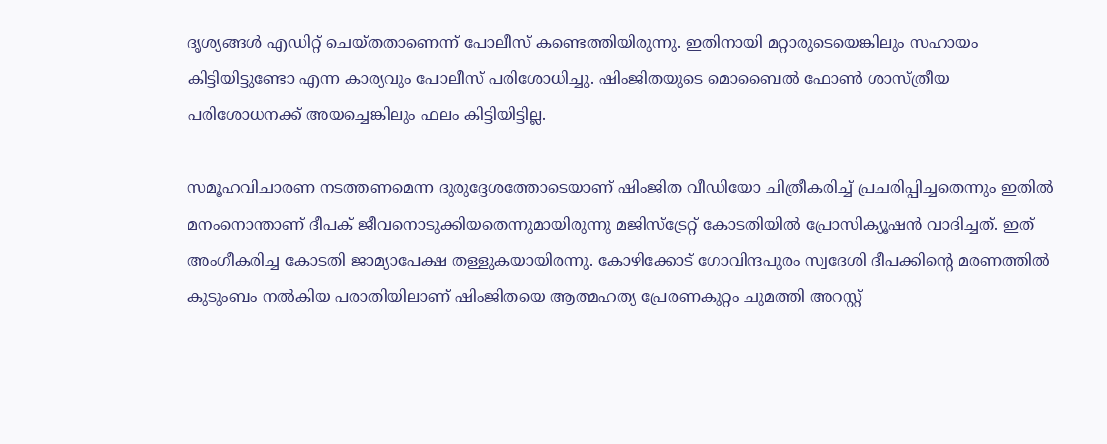ദൃശ്യങ്ങള്‍ എഡിറ്റ് ചെയ്തതാണെന്ന് പോലീസ് കണ്ടെത്തിയിരുന്നു. ഇതിനായി മറ്റാരുടെയെങ്കിലും സഹായം കിട്ടിയിട്ടുണ്ടോ എന്ന കാര്യവും പോലീസ് പരിശോധിച്ചു. ഷിംജിതയുടെ മൊബൈല്‍ ഫോണ്‍ ശാസ്ത്രീയ പരിശോധനക്ക് അയച്ചെങ്കിലും ഫലം കിട്ടിയിട്ടില്ല.

സമൂഹവിചാരണ നടത്തണമെന്ന ദുരുദ്ദേശത്തോടെയാണ് ഷിംജിത വീഡിയോ ചിത്രീകരിച്ച് പ്രചരിപ്പിച്ചതെന്നും ഇതില്‍ മനംനൊന്താണ് ദീപക് ജീവനൊടുക്കിയതെന്നുമായിരുന്നു മജിസ്‌ട്രേറ്റ് കോടതിയില്‍ പ്രോസിക്യൂഷന്‍ വാദിച്ചത്. ഇത് അംഗീകരിച്ച കോടതി ജാമ്യാപേക്ഷ തള്ളുകയായിരന്നു. കോഴിക്കോട് ഗോവിന്ദപുരം സ്വദേശി ദീപക്കിന്റെ മരണത്തില്‍ കുടുംബം നല്‍കിയ പരാതിയിലാണ് ഷിംജിതയെ ആത്മഹത്യ പ്രേരണകുറ്റം ചുമത്തി അറസ്റ്റ്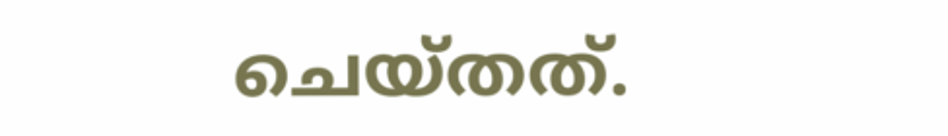ചെയ്തത്.